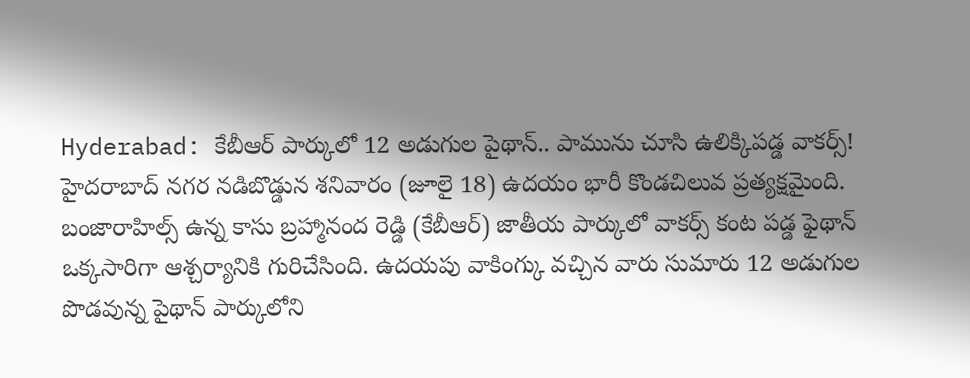Hyderabad: కేబీఆర్ పార్కులో 12 అడుగుల పైథాన్.. పామును చూసి ఉలిక్కిపడ్డ వాకర్స్!
హైదరాబాద్ నగర నడిబొడ్డున శనివారం (జూలై 18) ఉదయం భారీ కొండచిలువ ప్రత్యక్షమైంది. బంజారాహిల్స్ ఉన్న కాసు బ్రహ్మానంద రెడ్డి (కేబీఆర్) జాతీయ పార్కులో వాకర్స్ కంట పడ్డ ఫైథాన్ ఒక్కసారిగా ఆశ్చర్యానికి గురిచేసింది. ఉదయపు వాకింగ్కు వచ్చిన వారు సుమారు 12 అడుగుల పొడవున్న పైథాన్ పార్కులోని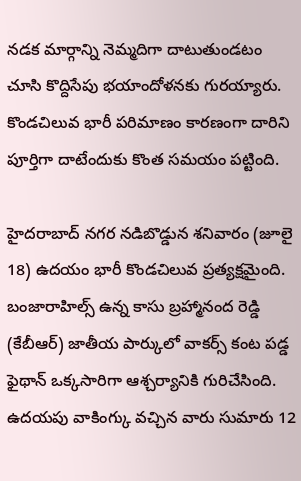నడక మార్గాన్ని నెమ్మదిగా దాటుతుండటం చూసి కొద్దిసేపు భయాందోళనకు గురయ్యారు. కొండచిలువ భారీ పరిమాణం కారణంగా దారిని పూర్తిగా దాటేందుకు కొంత సమయం పట్టింది.

హైదరాబాద్ నగర నడిబొడ్డున శనివారం (జూలై 18) ఉదయం భారీ కొండచిలువ ప్రత్యక్షమైంది. బంజారాహిల్స్ ఉన్న కాసు బ్రహ్మానంద రెడ్డి (కేబీఆర్) జాతీయ పార్కులో వాకర్స్ కంట పడ్డ ఫైథాన్ ఒక్కసారిగా ఆశ్చర్యానికి గురిచేసింది. ఉదయపు వాకింగ్కు వచ్చిన వారు సుమారు 12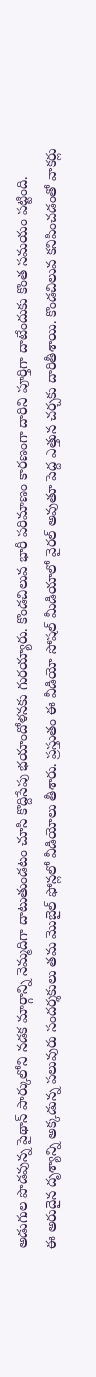అడుగుల పొడవున్న పైథాన్ పార్కులోని నడక మార్గాన్ని నెమ్మదిగా దాటుతుండటం చూసి కొద్దిసేపు భయాందోళనకు గురయ్యారు. కొండచిలువ భారీ పరిమాణం కారణంగా దారిని పూర్తిగా దాటేందుకు కొంత సమయం పట్టింది.
ఈ అరుదైన దృశ్యాన్ని అక్కడున్న పలువురు సందర్శకులు తమ మొబైల్ ఫోన్లలో వీడియోలు తీశారు. ప్రస్తుతం ఈ వీడియో సోషల్ మీడియాలో వైరల్ అవుతూ పెద్ద ఎత్తున చర్చకు దారితీశాయి. కొండచిలువ కనిపించడంతో వాకర్లు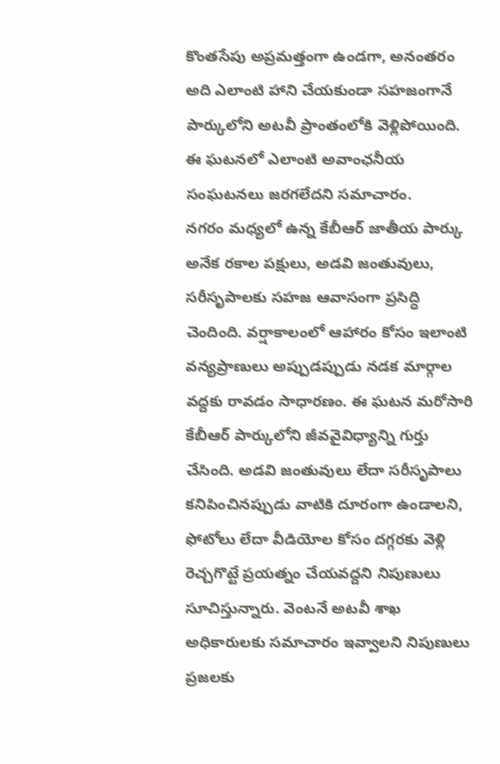కొంతసేపు అప్రమత్తంగా ఉండగా, అనంతరం అది ఎలాంటి హాని చేయకుండా సహజంగానే పార్కులోని అటవీ ప్రాంతంలోకి వెళ్లిపోయింది. ఈ ఘటనలో ఎలాంటి అవాంఛనీయ సంఘటనలు జరగలేదని సమాచారం.
నగరం మధ్యలో ఉన్న కేబీఆర్ జాతీయ పార్కు అనేక రకాల పక్షులు, అడవి జంతువులు, సరీసృపాలకు సహజ ఆవాసంగా ప్రసిద్ధి చెందింది. వర్షాకాలంలో ఆహారం కోసం ఇలాంటి వన్యప్రాణులు అప్పుడప్పుడు నడక మార్గాల వద్దకు రావడం సాధారణం. ఈ ఘటన మరోసారి కేబీఆర్ పార్కులోని జీవవైవిధ్యాన్ని గుర్తు చేసింది. అడవి జంతువులు లేదా సరీసృపాలు కనిపించినప్పుడు వాటికి దూరంగా ఉండాలని, ఫోటోలు లేదా వీడియోల కోసం దగ్గరకు వెళ్లి రెచ్చగొట్టే ప్రయత్నం చేయవద్దని నిపుణులు సూచిస్తున్నారు. వెంటనే అటవీ శాఖ అధికారులకు సమాచారం ఇవ్వాలని నిపుణులు ప్రజలకు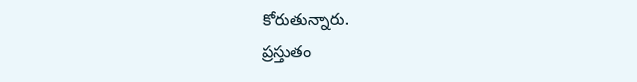కోరుతున్నారు.
ప్రస్తుతం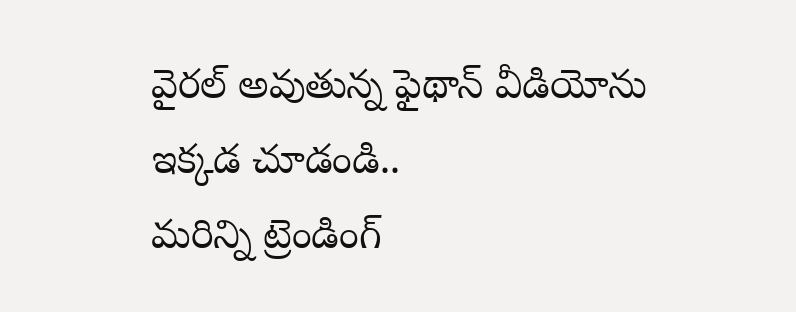వైరల్ అవుతున్న ఫైథాన్ వీడియోను ఇక్కడ చూడండి..
మరిన్ని ట్రెండింగ్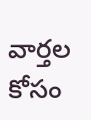వార్తల కోసం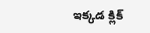ఇక్కడ క్లిక్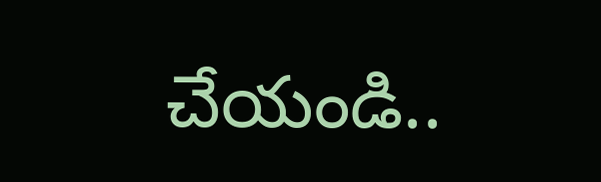చేయండి..